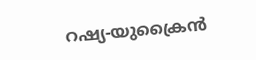റഷ്യ-യുക്രൈന്‍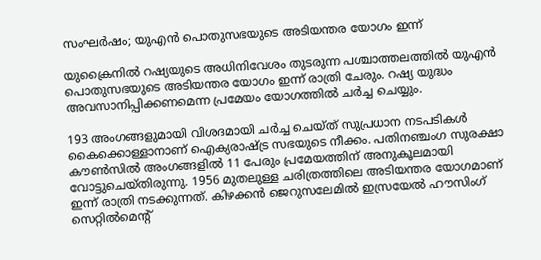സംഘര്‍ഷം; യുഎന്‍ പൊതുസഭയുടെ അടിയന്തര യോഗം ഇന്ന്‌

യുക്രൈനില്‍ റഷ്യയുടെ അധിനിവേശം തുടരുന്ന പശ്ചാത്തലത്തില്‍ യുഎന്‍ പൊതുസഭയുടെ അടിയന്തര യോഗം ഇന്ന് രാത്രി ചേരും. റഷ്യ യുദ്ധം അവസാനിപ്പിക്കണമെന്ന പ്രമേയം യോഗത്തില്‍ ചര്‍ച്ച ചെയ്യും.

193 അംഗങ്ങളുമായി വിശദമായി ചര്‍ച്ച ചെയ്ത് സുപ്രധാന നടപടികള്‍ കൈക്കൊള്ളാനാണ് ഐക്യരാഷ്ട്ര സഭയുടെ നീക്കം. പതിനഞ്ചംഗ സുരക്ഷാ കൗണ്‍സില്‍ അംഗങ്ങളില്‍ 11 പേരും പ്രമേയത്തിന് അനുകൂലമായി വോട്ടുചെയ്തിരുന്നു. 1956 മുതലുള്ള ചരിത്രത്തിലെ അടിയന്തര യോഗമാണ് ഇന്ന് രാത്രി നടക്കുന്നത്. കിഴക്കന്‍ ജെറുസലേമില്‍ ഇസ്രയേല്‍ ഹൗസിംഗ് സെറ്റില്‍മെന്റ്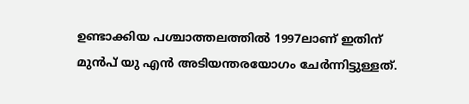ഉണ്ടാക്കിയ പശ്ചാത്തലത്തില്‍ 1997ലാണ് ഇതിന് മുന്‍പ് യു എന്‍ അടിയന്തരയോഗം ചേര്‍ന്നിട്ടുള്ളത്.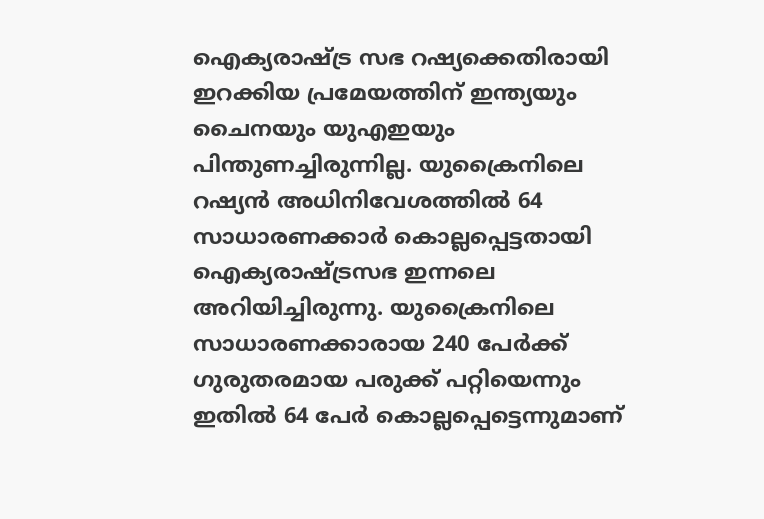ഐക്യരാഷ്ട്ര സഭ റഷ്യക്കെതിരായി ഇറക്കിയ പ്രമേയത്തിന് ഇന്ത്യയും ചൈനയും യുഎഇയും പിന്തുണച്ചിരുന്നില്ല. യുക്രൈനിലെ റഷ്യന്‍ അധിനിവേശത്തില്‍ 64 സാധാരണക്കാര്‍ കൊല്ലപ്പെട്ടതായി ഐക്യരാഷ്ട്രസഭ ഇന്നലെ അറിയിച്ചിരുന്നു. യുക്രൈനിലെ സാധാരണക്കാരായ 240 പേര്‍ക്ക് ഗുരുതരമായ പരുക്ക് പറ്റിയെന്നും ഇതില്‍ 64 പേര്‍ കൊല്ലപ്പെട്ടെന്നുമാണ്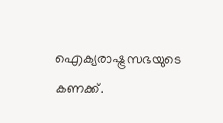ഐക്യരാഷ്ട്രസഭയുടെ കണക്ക്.